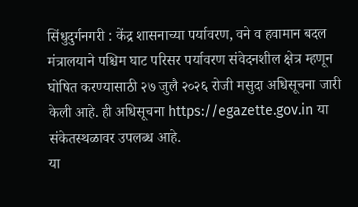सिंधुदुर्गनगरी : केंद्र शासनाच्या पर्यावरण, वने व हवामान बदल मंत्रालयाने पश्चिम घाट परिसर पर्यावरण संवेदनशील क्षेत्र म्हणून घोषित करण्यासाठी २७ जुलै २०२६ रोजी मसुदा अधिसूचना जारी केली आहे. ही अधिसूचना https://egazette.gov.in या संकेतस्थळावर उपलब्ध आहे.
या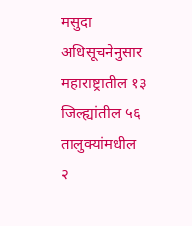मसुदा अधिसूचनेनुसार महाराष्ट्रातील १३ जिल्ह्यांतील ५६ तालुक्यांमधील २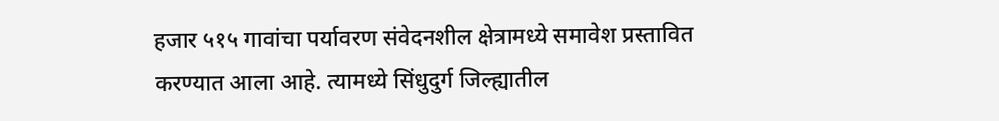हजार ५१५ गावांचा पर्यावरण संवेदनशील क्षेत्रामध्ये समावेश प्रस्तावित करण्यात आला आहे. त्यामध्ये सिंधुदुर्ग जिल्ह्यातील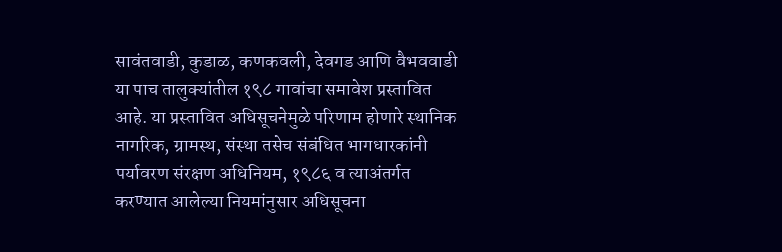सावंतवाडी, कुडाळ, कणकवली, देवगड आणि वैभववाडी या पाच तालुक्यांतील १९८ गावांचा समावेश प्रस्तावित आहे. या प्रस्तावित अधिसूचनेमुळे परिणाम होणारे स्थानिक नागरिक, ग्रामस्थ, संस्था तसेच संबंधित भागधारकांनी पर्यावरण संरक्षण अधिनियम, १९८६ व त्याअंतर्गत करण्यात आलेल्या नियमांनुसार अधिसूचना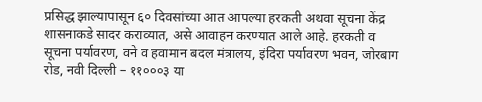प्रसिद्ध झाल्यापासून ६० दिवसांच्या आत आपल्या हरकती अथवा सूचना केंद्र शासनाकडे सादर कराव्यात, असे आवाहन करण्यात आले आहे. हरकती व सूचना पर्यावरण, वने व हवामान बदल मंत्रालय, इंदिरा पर्यावरण भवन, जोरबाग रोड, नवी दिल्ली – ११०००३ या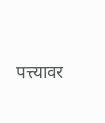पत्त्यावर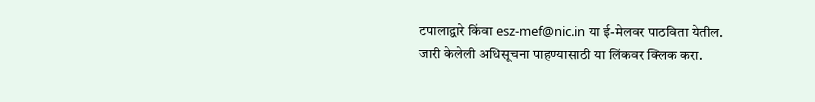टपालाद्वारे किंवा esz-mef@nic.in या ई-मेलवर पाठविता येतील.
जारी केलेली अधिसूचना पाहण्यासाठी या लिंकवर क्लिक करा.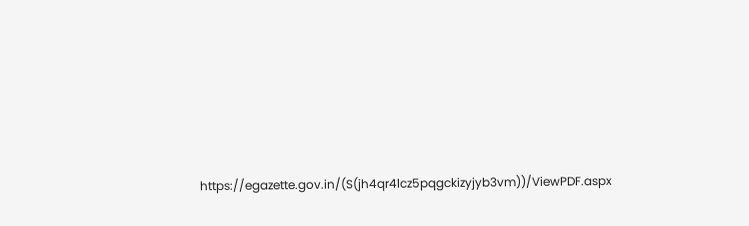https://egazette.gov.in/(S(jh4qr4lcz5pqgckizyjyb3vm))/ViewPDF.aspx